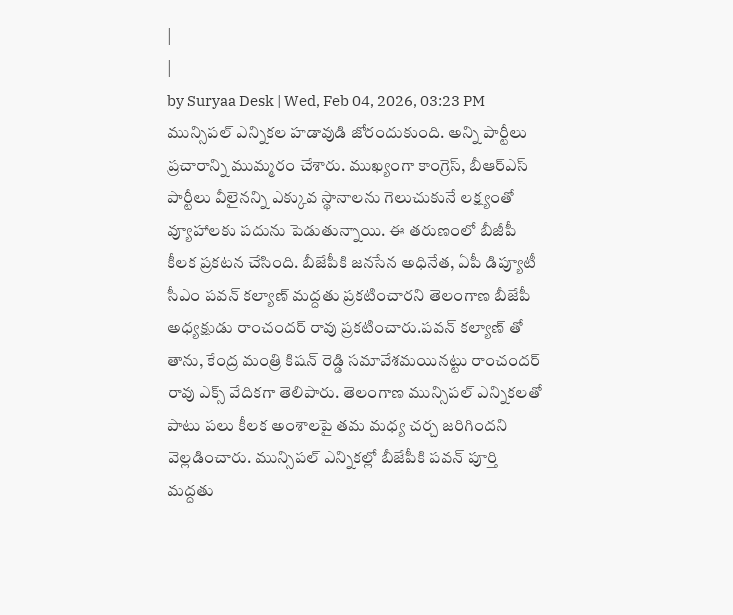|
|
by Suryaa Desk | Wed, Feb 04, 2026, 03:23 PM
మున్సిపల్ ఎన్నికల హడావుడి జోరందుకుంది. అన్ని పార్టీలు ప్రచారాన్ని ముమ్మరం చేశారు. ముఖ్యంగా కాంగ్రెస్, బీఆర్ఎస్ పార్టీలు వీలైనన్ని ఎక్కువ స్థానాలను గెలుచుకునే లక్ష్యంతో వ్యూహాలకు పదును పెడుతున్నాయి. ఈ తరుణంలో బీజీపీ కీలక ప్రకటన చేసింది. బీజేపీకి జనసేన అధినేత, ఏపీ డిప్యూటీ సీఎం పవన్ కల్యాణ్ మద్దతు ప్రకటించారని తెలంగాణ బీజేపీ అధ్యక్షుడు రాంచందర్ రావు ప్రకటించారు.పవన్ కల్యాణ్ తో తాను, కేంద్ర మంత్రి కిషన్ రెడ్డి సమావేశమయినట్టు రాంచందర్ రావు ఎక్స్ వేదికగా తెలిపారు. తెలంగాణ మున్సిపల్ ఎన్నికలతో పాటు పలు కీలక అంశాలపై తమ మధ్య చర్చ జరిగిందని వెల్లడించారు. మున్సిపల్ ఎన్నికల్లో బీజేపీకి పవన్ పూర్తి మద్దతు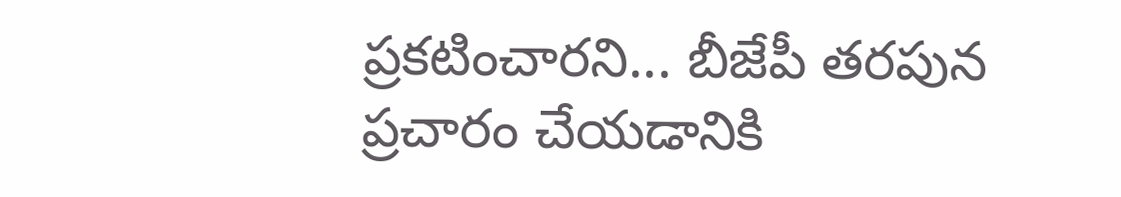ప్రకటించారని... బీజేపీ తరపున ప్రచారం చేయడానికి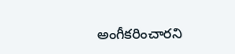అంగీకరించారని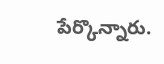పేర్కొన్నారు.